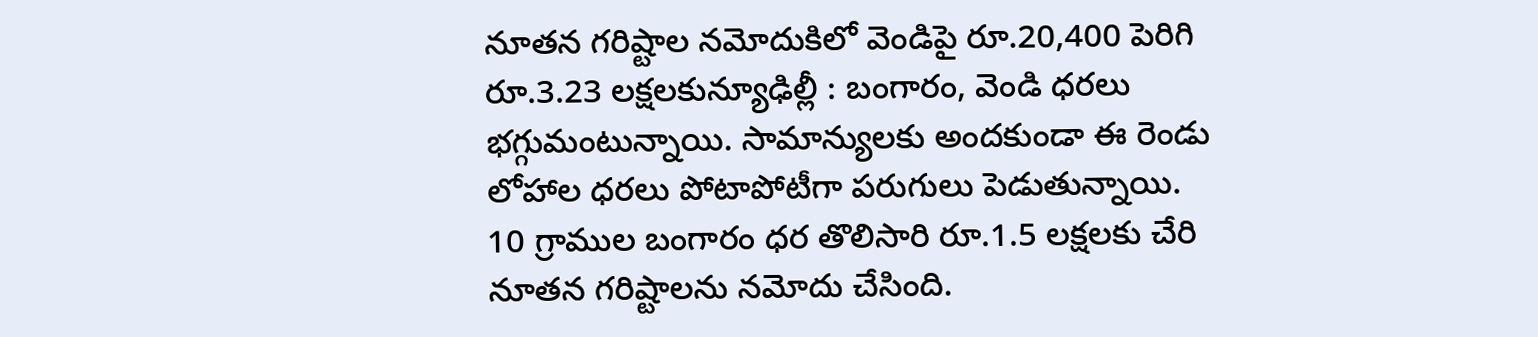నూతన గరిష్టాల నమోదుకిలో వెండిపై రూ.20,400 పెరిగి రూ.3.23 లక్షలకున్యూఢిల్లీ : బంగారం, వెండి ధరలు భగ్గుమంటున్నాయి. సామాన్యులకు అందకుండా ఈ రెండు లోహాల ధరలు పోటాపోటీగా పరుగులు పెడుతున్నాయి. 10 గ్రాముల బంగారం ధర తొలిసారి రూ.1.5 లక్షలకు చేరి నూతన గరిష్టాలను నమోదు చేసింది.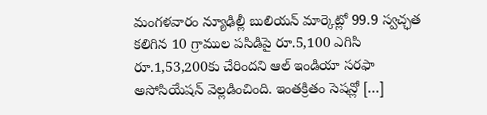మంగళవారం న్యూఢిల్లీ బులియన్ మార్కెట్లో 99.9 స్వచ్ఛత కలిగిన 10 గ్రాముల పసిడిపై రూ.5,100 ఎగిసి రూ.1,53,200కు చేరిందని ఆల్ ఇండియా సరఫా అసోసియేషన్ వెల్లడించింది. ఇంతక్రితం సెషన్లో […]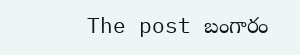The post బంగారం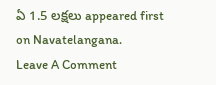ఏ 1.5 లక్షలు appeared first on Navatelangana.
Leave A Comment